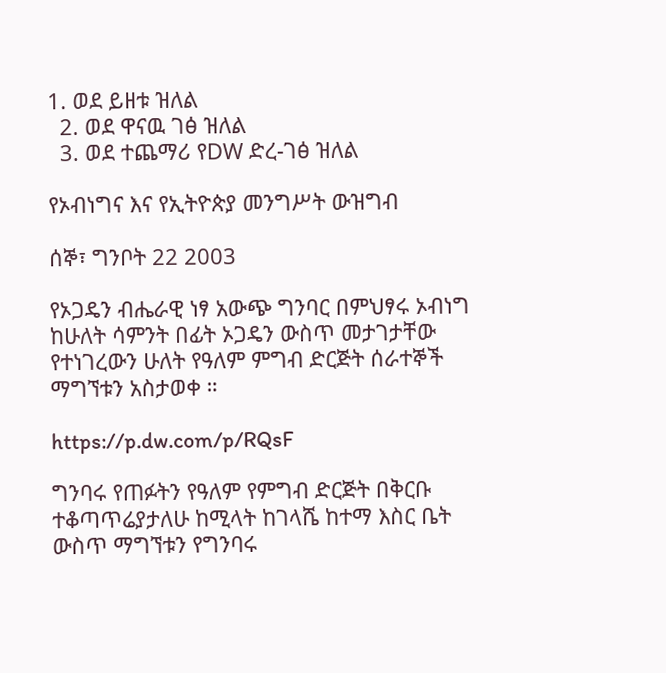1. ወደ ይዘቱ ዝለል
  2. ወደ ዋናዉ ገፅ ዝለል
  3. ወደ ተጨማሪ የDW ድረ-ገፅ ዝለል

የኦብነግና እና የኢትዮጵያ መንግሥት ውዝግብ

ሰኞ፣ ግንቦት 22 2003

የኦጋዴን ብሔራዊ ነፃ አውጭ ግንባር በምህፃሩ ኦብነግ ከሁለት ሳምንት በፊት ኦጋዴን ውስጥ መታገታቸው የተነገረውን ሁለት የዓለም ምግብ ድርጅት ሰራተኞች ማግኘቱን አስታወቀ ።

https://p.dw.com/p/RQsF

ግንባሩ የጠፉትን የዓለም የምግብ ድርጅት በቅርቡ ተቆጣጥሬያታለሁ ከሚላት ከገላሼ ከተማ እስር ቤት ውስጥ ማግኘቱን የግንባሩ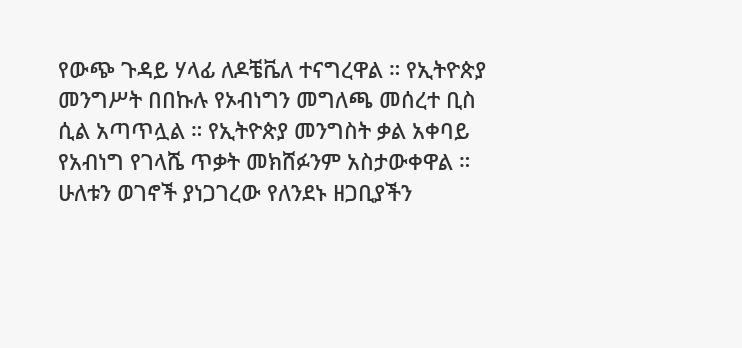የውጭ ጉዳይ ሃላፊ ለዶቼቬለ ተናግረዋል ። የኢትዮጵያ መንግሥት በበኩሉ የኦብነግን መግለጫ መሰረተ ቢስ ሲል አጣጥሏል ። የኢትዮጵያ መንግስት ቃል አቀባይ የአብነግ የገላሼ ጥቃት መክሸፉንም አስታውቀዋል ። ሁለቱን ወገኖች ያነጋገረው የለንደኑ ዘጋቢያችን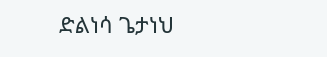ድልነሳ ጌታነህ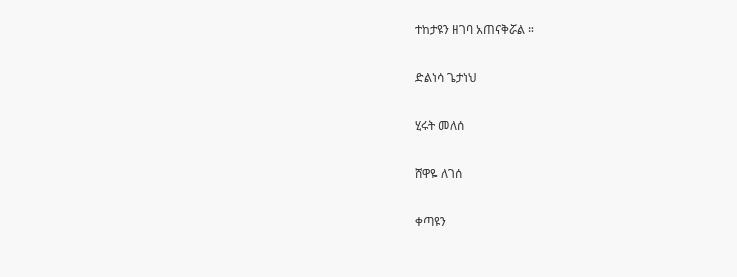ተከታዩን ዘገባ አጠናቅሯል ።

ድልነሳ ጌታነህ

ሂሩት መለሰ

ሸዋዬ ለገሰ

ቀጣዩን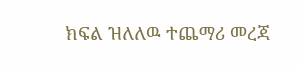ክፍል ዝለለዉ ተጨማሪ መረጃ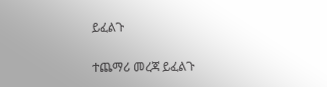ይፈልጉ

ተጨማሪ መረጃ ይፈልጉ